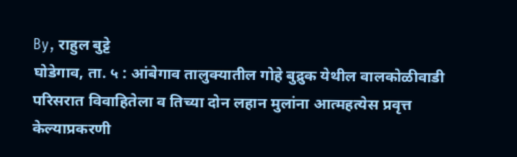By, राहुल बुट्टे
घोडेगाव, ता. ५ : आंबेगाव तालुक्यातील गोहे बुद्रुक येथील वालकोळीवाडी परिसरात विवाहितेला व तिच्या दोन लहान मुलांना आत्महत्येस प्रवृत्त केल्याप्रकरणी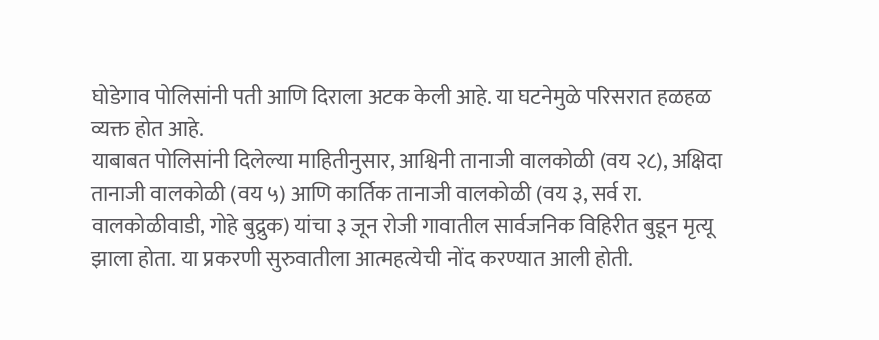घोडेगाव पोलिसांनी पती आणि दिराला अटक केली आहे. या घटनेमुळे परिसरात हळहळ व्यक्त होत आहे.
याबाबत पोलिसांनी दिलेल्या माहितीनुसार, आश्विनी तानाजी वालकोळी (वय २८), अक्षिदा तानाजी वालकोळी (वय ५) आणि कार्तिक तानाजी वालकोळी (वय ३, सर्व रा. वालकोळीवाडी, गोहे बुद्रुक) यांचा ३ जून रोजी गावातील सार्वजनिक विहिरीत बुडून मृत्यू झाला होता. या प्रकरणी सुरुवातीला आत्महत्येची नोंद करण्यात आली होती.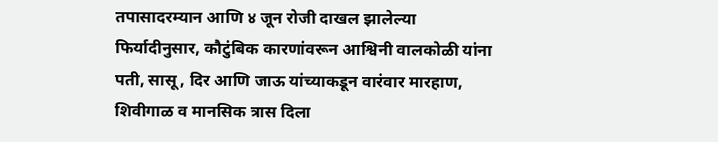तपासादरम्यान आणि ४ जून रोजी दाखल झालेल्या फिर्यादीनुसार, कौटुंबिक कारणांवरून आश्विनी वालकोळी यांना पती, सासू, दिर आणि जाऊ यांच्याकडून वारंवार मारहाण, शिवीगाळ व मानसिक त्रास दिला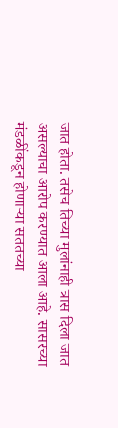जात होता. तसेच तिच्या मुलांनाही त्रास दिला जात असल्याचा आरोप करण्यात आला आहे. सासरच्या मंडळींकडून होणाऱ्या सततच्या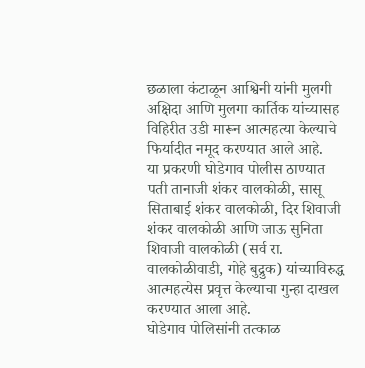छळाला कंटाळून आश्विनी यांनी मुलगी अक्षिदा आणि मुलगा कार्तिक यांच्यासह विहिरीत उडी मारून आत्महत्या केल्याचे फिर्यादीत नमूद करण्यात आले आहे.
या प्रकरणी घोडेगाव पोलीस ठाण्यात पती तानाजी शंकर वालकोळी, सासू सिताबाई शंकर वालकोळी, दिर शिवाजी शंकर वालकोळी आणि जाऊ सुनिता शिवाजी वालकोळी (सर्व रा. वालकोळीवाडी, गोहे बुद्रुक) यांच्याविरुद्ध आत्महत्येस प्रवृत्त केल्याचा गुन्हा दाखल करण्यात आला आहे.
घोडेगाव पोलिसांनी तत्काळ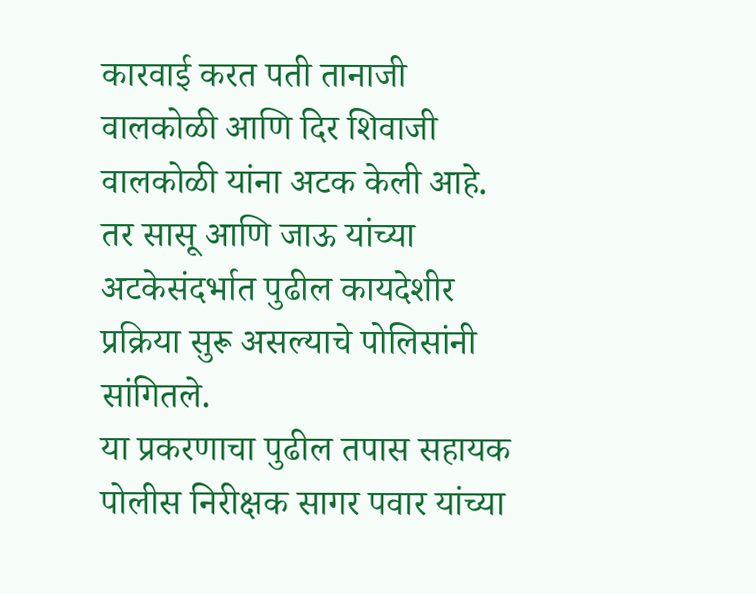कारवाई करत पती तानाजी वालकोळी आणि दिर शिवाजी वालकोळी यांना अटक केली आहे. तर सासू आणि जाऊ यांच्या अटकेसंदर्भात पुढील कायदेशीर प्रक्रिया सुरू असल्याचे पोलिसांनी सांगितले.
या प्रकरणाचा पुढील तपास सहायक पोलीस निरीक्षक सागर पवार यांच्या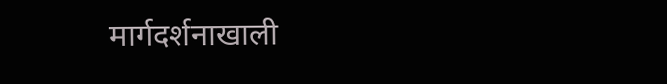मार्गदर्शनाखाली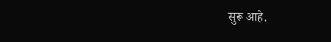सुरू आहे.